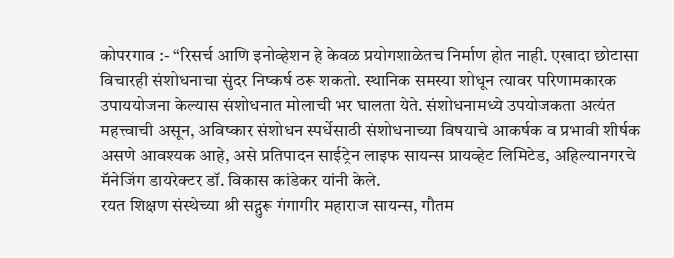कोपरगाव :- “रिसर्च आणि इनोव्हेशन हे केवळ प्रयोगशाळेतच निर्माण होत नाही. एखादा छोटासा विचारही संशोधनाचा सुंदर निष्कर्ष ठरू शकतो. स्थानिक समस्या शोधून त्यावर परिणामकारक उपाययोजना केल्यास संशोधनात मोलाची भर घालता येते. संशोधनामध्ये उपयोजकता अत्यंत महत्त्वाची असून, अविष्कार संशोधन स्पर्धेसाठी संशोधनाच्या विषयाचे आकर्षक व प्रभावी शीर्षक असणे आवश्यक आहे, असे प्रतिपादन साईट्रेन लाइफ सायन्स प्रायव्हेट लिमिटेड, अहिल्यानगरचे मॅनेजिंग डायरेक्टर डॉ. विकास कांडेकर यांनी केले.
रयत शिक्षण संस्थेच्या श्री सद्गुरू गंगागीर महाराज सायन्स, गौतम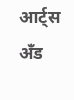आर्ट्स अँड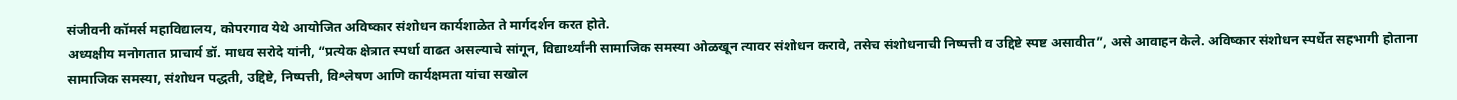संजीवनी कॉमर्स महाविद्यालय, कोपरगाव येथे आयोजित अविष्कार संशोधन कार्यशाळेत ते मार्गदर्शन करत होते.
अध्यक्षीय मनोगतात प्राचार्य डॉ. माधव सरोदे यांनी, “प्रत्येक क्षेत्रात स्पर्धा वाढत असल्याचे सांगून, विद्यार्थ्यांनी सामाजिक समस्या ओळखून त्यावर संशोधन करावे, तसेच संशोधनाची निष्पत्ती व उद्दिष्टे स्पष्ट असावीत”, असे आवाहन केले. अविष्कार संशोधन स्पर्धेत सहभागी होताना सामाजिक समस्या, संशोधन पद्धती, उद्दिष्टे, निष्पत्ती, विश्लेषण आणि कार्यक्षमता यांचा सखोल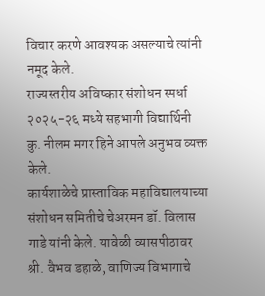विचार करणे आवश्यक असल्याचे त्यांनी नमूद केले.
राज्यस्तरीय अविष्कार संशोधन स्पर्धा २०२५-२६ मध्ये सहभागी विद्यार्थिनी कु. नीलम मगर हिने आपले अनुभव व्यक्त केले.
कार्यशाळेचे प्रास्ताविक महाविद्यालयाच्या संशोधन समितीचे चेअरमन डॉ. विलास गाडे यांनी केले. यावेळी व्यासपीठावर श्री. वैभव डहाळे, वाणिज्य विभागाचे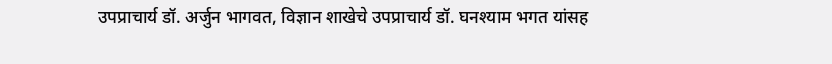उपप्राचार्य डॉ. अर्जुन भागवत, विज्ञान शाखेचे उपप्राचार्य डॉ. घनश्याम भगत यांसह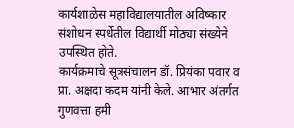कार्यशाळेस महाविद्यालयातील अविष्कार संशोधन स्पर्धेतील विद्यार्थी मोठ्या संख्येने उपस्थित होते.
कार्यक्रमाचे सूत्रसंचालन डॉ. प्रियंका पवार व प्रा. अक्षदा कदम यांनी केले. आभार अंतर्गत गुणवत्ता हमी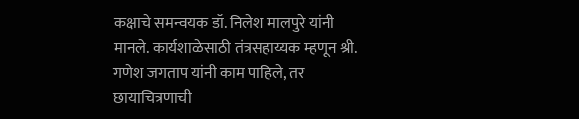कक्षाचे समन्वयक डॉ. निलेश मालपुरे यांनी मानले. कार्यशाळेसाठी तंत्रसहाय्यक म्हणून श्री. गणेश जगताप यांनी काम पाहिले, तर छायाचित्रणाची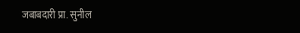जबाबदारी प्रा. सुनील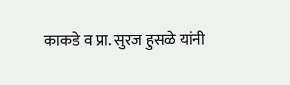काकडे व प्रा. सुरज हुसळे यांनी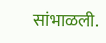सांभाळली.